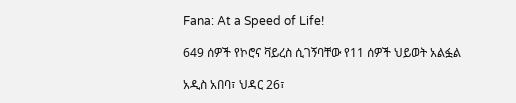Fana: At a Speed of Life!

649 ሰዎች የኮሮና ቫይረስ ሲገኝባቸው የ11 ሰዎች ህይወት አልፏል

አዲስ አበባ፣ ህዳር 26፣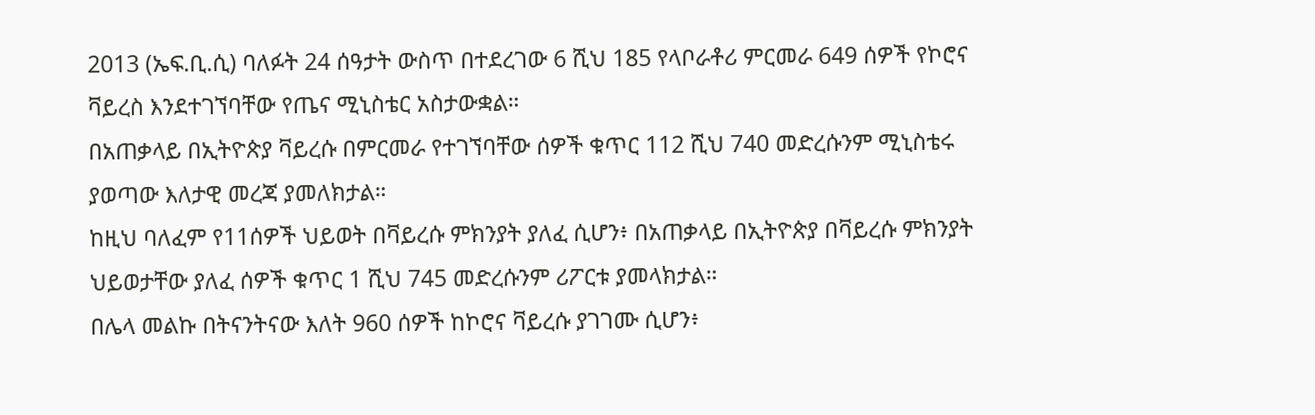2013 (ኤፍ.ቢ.ሲ) ባለፉት 24 ሰዓታት ውስጥ በተደረገው 6 ሺህ 185 የላቦራቶሪ ምርመራ 649 ሰዎች የኮሮና ቫይረስ እንደተገኘባቸው የጤና ሚኒስቴር አስታውቋል።
በአጠቃላይ በኢትዮጵያ ቫይረሱ በምርመራ የተገኘባቸው ሰዎች ቁጥር 112 ሺህ 740 መድረሱንም ሚኒስቴሩ ያወጣው እለታዊ መረጃ ያመለክታል።
ከዚህ ባለፈም የ11ሰዎች ህይወት በቫይረሱ ምክንያት ያለፈ ሲሆን፥ በአጠቃላይ በኢትዮጵያ በቫይረሱ ምክንያት ህይወታቸው ያለፈ ሰዎች ቁጥር 1 ሺህ 745 መድረሱንም ሪፖርቱ ያመላክታል።
በሌላ መልኩ በትናንትናው እለት 960 ሰዎች ከኮሮና ቫይረሱ ያገገሙ ሲሆን፥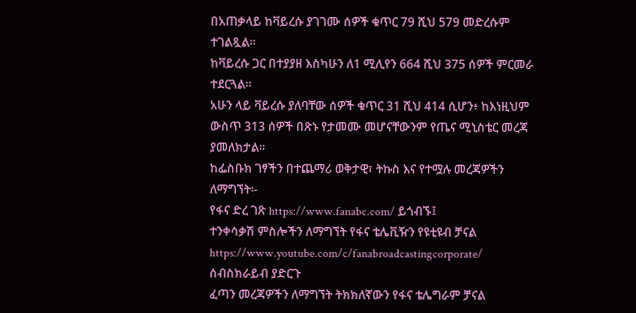በአጠቃላይ ከቫይረሱ ያገገሙ ሰዎች ቁጥር 79 ሺህ 579 መድረሱም ተገልጿል።
ከቫይረሱ ጋር በተያያዘ እስካሁን ለ1 ሚሊየን 664 ሺህ 375 ሰዎች ምርመራ ተደርጓል፡፡
አሁን ላይ ቫይረሱ ያለባቸው ሰዎች ቁጥር 31 ሺህ 414 ሲሆን፥ ከእነዚህም ውስጥ 313 ሰዎች በጽኑ የታመሙ መሆናቸውንም የጤና ሚኒስቴር መረጃ ያመለክታል።
ከፌስቡክ ገፃችን በተጨማሪ ወቅታዊ፣ ትኩስ እና የተሟሉ መረጃዎችን ለማግኘት፡-
የፋና ድረ ገጽ https://www.fanabc.com/ ይጎብኙ፤
ተንቀሳቃሽ ምስሎችን ለማግኘት የፋና ቴሌቪዥን የዩቲዩብ ቻናል https://www.youtube.com/c/fanabroadcastingcorporate/ ሰብስክራይብ ያድርጉ
ፈጣን መረጃዎችን ለማግኘት ትክክለኛውን የፋና ቴሌግራም ቻናል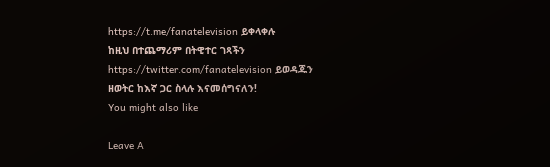https://t.me/fanatelevision ይቀላቀሉ
ከዚህ በተጨማሪም በትዊተር ገጻችን https://twitter.com/fanatelevision ይወዳጁን
ዘወትር ከእኛ ጋር ስላሉ እናመሰግናለን!
You might also like

Leave A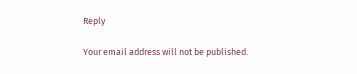Reply

Your email address will not be published.